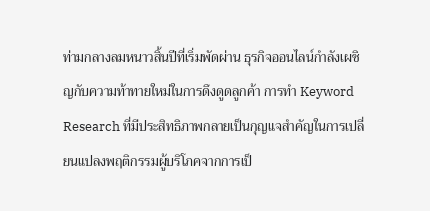ท่ามกลางลมหนาวสิ้นปีที่เริ่มพัดผ่าน ธุรกิจออนไลน์กำลังเผชิญกับความท้าทายใหม่ในการดึงดูดลูกค้า การทำ Keyword Research ที่มีประสิทธิภาพกลายเป็นกุญแจสำคัญในการเปลี่ยนแปลงพฤติกรรมผู้บริโภคจากการเป็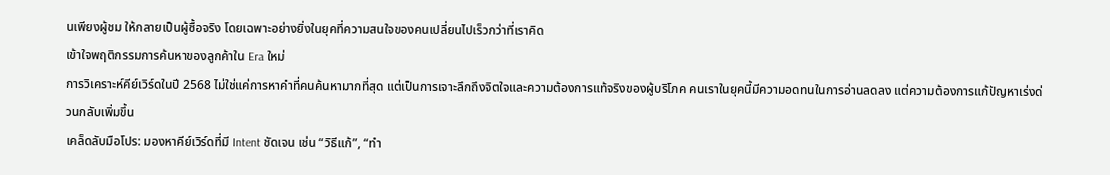นเพียงผู้ชม ให้กลายเป็นผู้ซื้อจริง โดยเฉพาะอย่างยิ่งในยุคที่ความสนใจของคนเปลี่ยนไปเร็วกว่าที่เราคิด
เข้าใจพฤติกรรมการค้นหาของลูกค้าใน Era ใหม่
การวิเคราะห์คีย์เวิร์ดในปี 2568 ไม่ใช่แค่การหาคำที่คนค้นหามากที่สุด แต่เป็นการเจาะลึกถึงจิตใจและความต้องการแท้จริงของผู้บริโภค คนเราในยุคนี้มีความอดทนในการอ่านลดลง แต่ความต้องการแก้ปัญหาเร่งด่วนกลับเพิ่มขึ้น
เคล็ดลับมือโปร: มองหาคีย์เวิร์ดที่มี Intent ชัดเจน เช่น “วิธีแก้”, “ทำ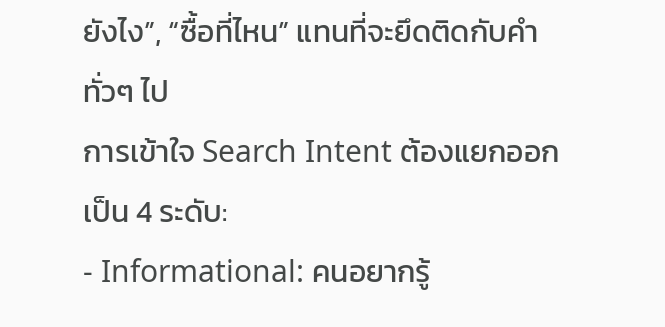ยังไง”, “ซื้อที่ไหน” แทนที่จะยึดติดกับคำทั่วๆ ไป
การเข้าใจ Search Intent ต้องแยกออกเป็น 4 ระดับ:
- Informational: คนอยากรู้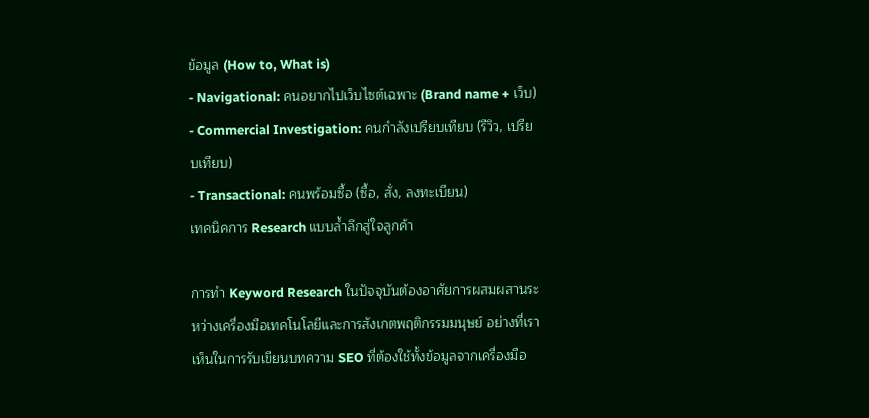ข้อมูล (How to, What is)
- Navigational: คนอยากไปเว็บไซต์เฉพาะ (Brand name + เว็บ)
- Commercial Investigation: คนกำลังเปรียบเทียบ (รีวิว, เปรียบเทียบ)
- Transactional: คนพร้อมซื้อ (ซื้อ, สั่ง, ลงทะเบียน)
เทคนิคการ Research แบบล้ำลึกสู่ใจลูกค้า

การทำ Keyword Research ในปัจจุบันต้องอาศัยการผสมผสานระหว่างเครื่องมือเทคโนโลยีและการสังเกตพฤติกรรมมนุษย์ อย่างที่เราเห็นในการรับเขียนบทความ SEO ที่ต้องใช้ทั้งข้อมูลจากเครื่องมือ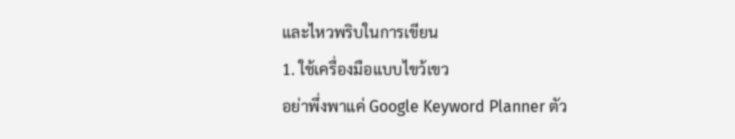และไหวพริบในการเขียน
1. ใช้เครื่องมือแบบไขว้เขว
อย่าพึ่งพาแค่ Google Keyword Planner ตัว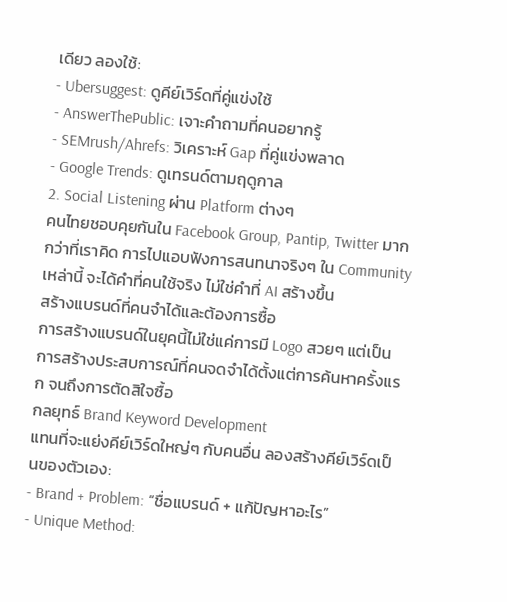เดียว ลองใช้:
- Ubersuggest: ดูคีย์เวิร์ดที่คู่แข่งใช้
- AnswerThePublic: เจาะคำถามที่คนอยากรู้
- SEMrush/Ahrefs: วิเคราะห์ Gap ที่คู่แข่งพลาด
- Google Trends: ดูเทรนด์ตามฤดูกาล
2. Social Listening ผ่าน Platform ต่างๆ
คนไทยชอบคุยกันใน Facebook Group, Pantip, Twitter มากกว่าที่เราคิด การไปแอบฟังการสนทนาจริงๆ ใน Community เหล่านี้ จะได้คำที่คนใช้จริง ไม่ใช่คำที่ AI สร้างขึ้น
สร้างแบรนด์ที่คนจำได้และต้องการซื้อ
การสร้างแบรนด์ในยุคนี้ไม่ใช่แค่การมี Logo สวยๆ แต่เป็นการสร้างประสบการณ์ที่คนจดจำได้ตั้งแต่การค้นหาครั้งแรก จนถึงการตัดสิใจซื้อ
กลยุทธ์ Brand Keyword Development
แทนที่จะแย่งคีย์เวิร์ดใหญ่ๆ กับคนอื่น ลองสร้างคีย์เวิร์ดเป็นของตัวเอง:
- Brand + Problem: “ชื่อแบรนด์ + แก้ปัญหาอะไร”
- Unique Method: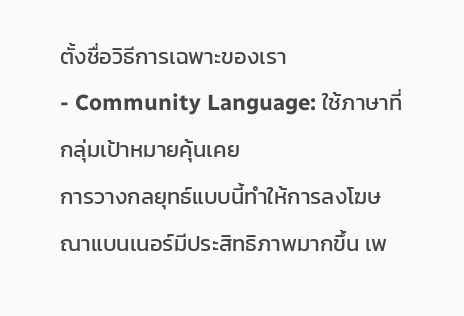ตั้งชื่อวิธีการเฉพาะของเรา
- Community Language: ใช้ภาษาที่กลุ่มเป้าหมายคุ้นเคย
การวางกลยุทธ์แบบนี้ทำให้การลงโฆษณาแบนเนอร์มีประสิทธิภาพมากขึ้น เพ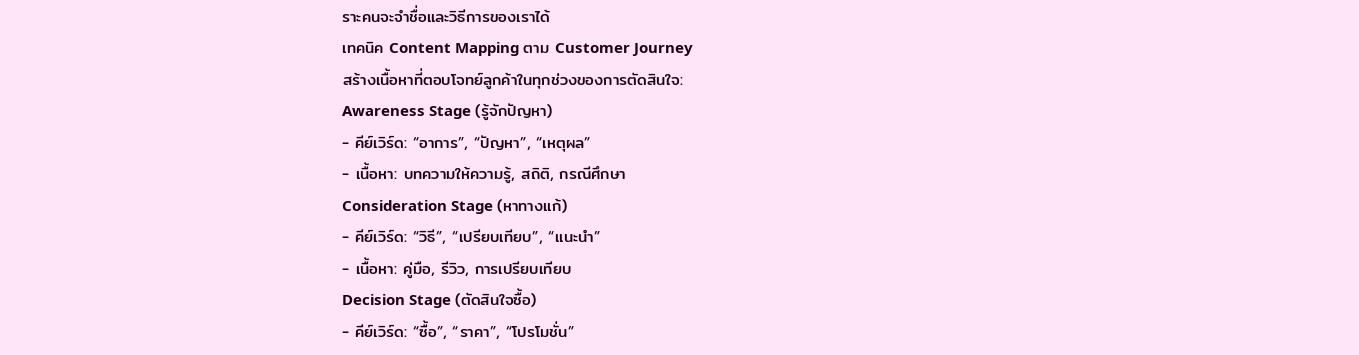ราะคนจะจำชื่อและวิธีการของเราได้
เทคนิค Content Mapping ตาม Customer Journey
สร้างเนื้อหาที่ตอบโจทย์ลูกค้าในทุกช่วงของการตัดสินใจ:
Awareness Stage (รู้จักปัญหา)
- คีย์เวิร์ด: “อาการ”, “ปัญหา”, “เหตุผล”
- เนื้อหา: บทความให้ความรู้, สถิติ, กรณีศึกษา
Consideration Stage (หาทางแก้)
- คีย์เวิร์ด: “วิธี”, “เปรียบเทียบ”, “แนะนำ”
- เนื้อหา: คู่มือ, รีวิว, การเปรียบเทียบ
Decision Stage (ตัดสินใจซื้อ)
- คีย์เวิร์ด: “ซื้อ”, “ราคา”, “โปรโมชั่น”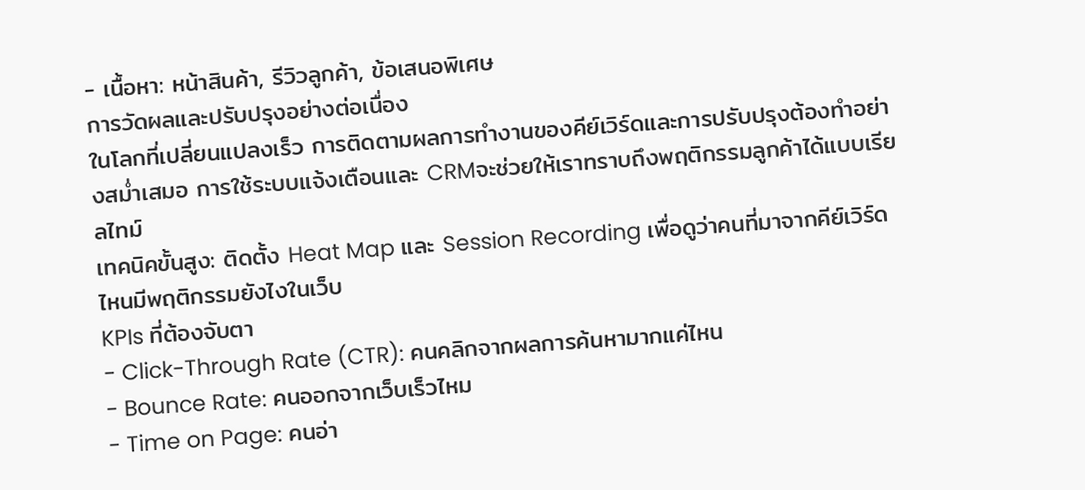- เนื้อหา: หน้าสินค้า, รีวิวลูกค้า, ข้อเสนอพิเศษ
การวัดผลและปรับปรุงอย่างต่อเนื่อง
ในโลกที่เปลี่ยนแปลงเร็ว การติดตามผลการทำงานของคีย์เวิร์ดและการปรับปรุงต้องทำอย่างสม่ำเสมอ การใช้ระบบแจ้งเตือนและ CRMจะช่วยให้เราทราบถึงพฤติกรรมลูกค้าได้แบบเรียลไทม์
เทคนิคขั้นสูง: ติดตั้ง Heat Map และ Session Recording เพื่อดูว่าคนที่มาจากคีย์เวิร์ดไหนมีพฤติกรรมยังไงในเว็บ
KPIs ที่ต้องจับตา
- Click-Through Rate (CTR): คนคลิกจากผลการค้นหามากแค่ไหน
- Bounce Rate: คนออกจากเว็บเร็วไหม
- Time on Page: คนอ่า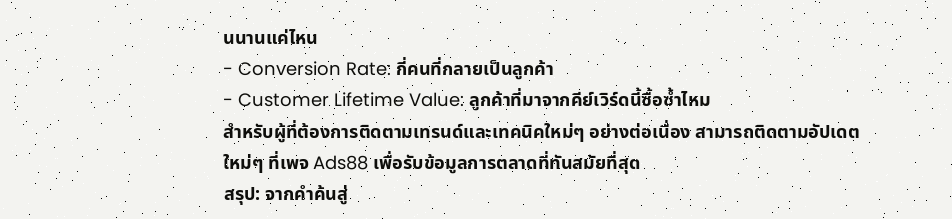นนานแค่ไหน
- Conversion Rate: กี่คนที่กลายเป็นลูกค้า
- Customer Lifetime Value: ลูกค้าที่มาจากคีย์เวิร์ดนี้ซื้อซ้ำไหม
สำหรับผู้ที่ต้องการติดตามเทรนด์และเทคนิคใหม่ๆ อย่างต่อเนื่อง สามารถติดตามอัปเดตใหม่ๆ ที่เพจ Ads88 เพื่อรับข้อมูลการตลาดที่ทันสมัยที่สุด
สรุป: จากคำค้นสู่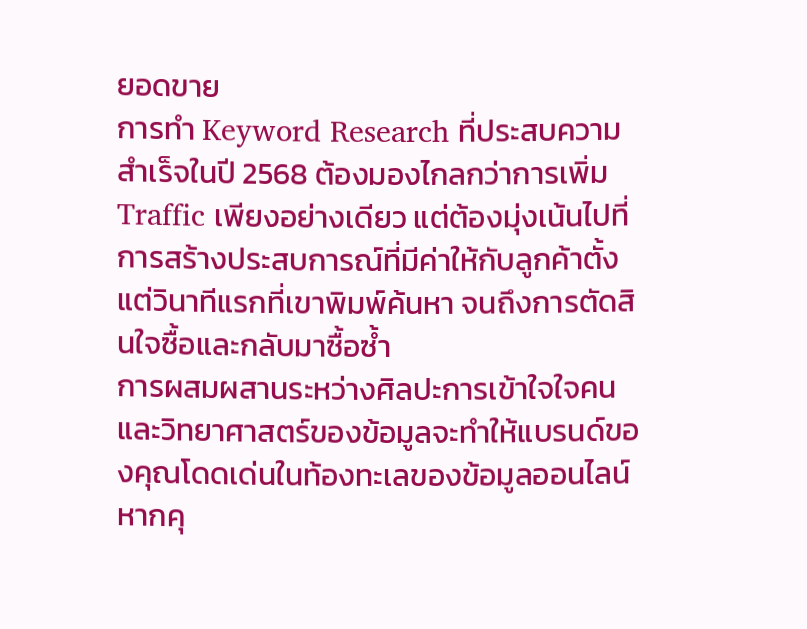ยอดขาย
การทำ Keyword Research ที่ประสบความสำเร็จในปี 2568 ต้องมองไกลกว่าการเพิ่ม Traffic เพียงอย่างเดียว แต่ต้องมุ่งเน้นไปที่การสร้างประสบการณ์ที่มีค่าให้กับลูกค้าตั้งแต่วินาทีแรกที่เขาพิมพ์ค้นหา จนถึงการตัดสินใจซื้อและกลับมาซื้อซ้ำ
การผสมผสานระหว่างศิลปะการเข้าใจใจคนและวิทยาศาสตร์ของข้อมูลจะทำให้แบรนด์ของคุณโดดเด่นในท้องทะเลของข้อมูลออนไลน์ หากคุ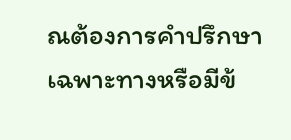ณต้องการคำปรึกษาเฉพาะทางหรือมีข้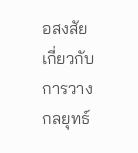อสงสัยเกี่ยวกับการวางกลยุทธ์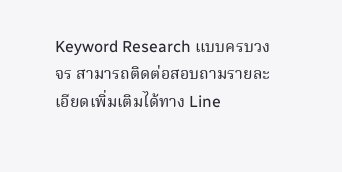Keyword Research แบบครบวงจร สามารถติดต่อสอบถามรายละเอียดเพิ่มเติมได้ทาง Line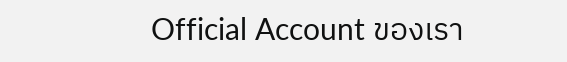Official Account ของเรา